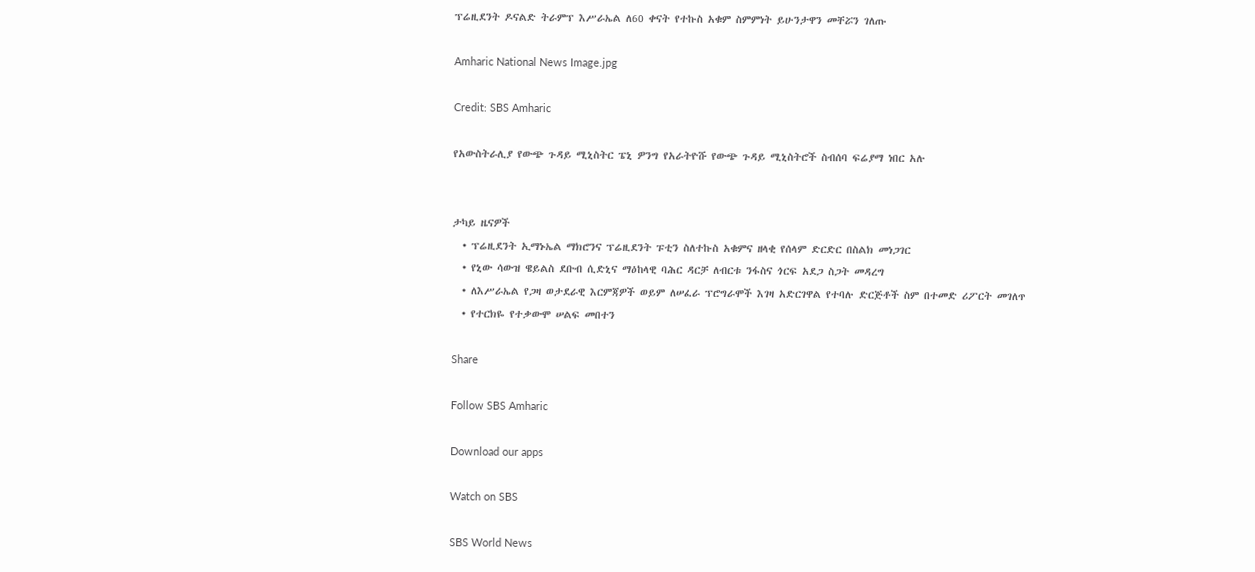ፕሬዚደንት ዶናልድ ትራምፕ እሥራኤል ለ60 ቀናት የተኩስ አቁም ስምምነት ይሁንታዋን መቸሯን ገለጡ

Amharic National News Image.jpg

Credit: SBS Amharic

የአውስትራሊያ የውጭ ጉዳይ ሚኒስትር ፔኒ ዎንግ የአራትዮሹ የውጭ ጉዳይ ሚኒስትሮች ስብሰባ ፍሬያማ ነበር አሉ


ታካይ ዜናዎች
  • ፕሬዚደንት ኢማኑኤል ማክሮንና ፕሬዚደንት ፑቲን ስለተኩስ አቁምና ዘላቂ የሰላም ድርድር በስልክ መነጋገር
  • የኒው ሳውዝ ዌይልስ ደቡብ ሲድኒና ማዕከላዊ ባሕር ዳርቻ ለብርቱ ንፋስና ጎርፍ አደጋ ስጋት መዳረግ
  • ለእሥራኤል የጋዛ ወታደራዊ እርምጃዎች ወይም ለሠፈራ ፕሮግራሞች እገዛ አድርገዋል የተባሉ ድርጅቶች ስም በተመድ ሪፖርት መገለጥ
  • የተርክዬ የተቃውሞ ሠልፍ መበተን

Share

Follow SBS Amharic

Download our apps

Watch on SBS

SBS World News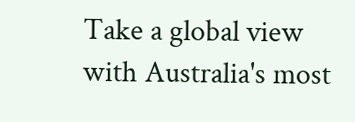Take a global view with Australia's most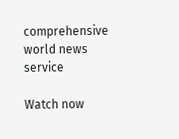comprehensive world news service

Watch now